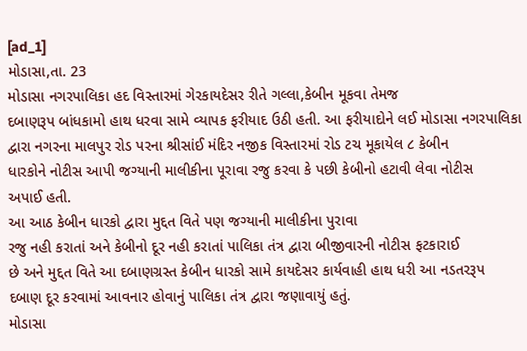[ad_1]
મોડાસા,તા. 23
મોડાસા નગરપાલિકા હદ વિસ્તારમાં ગેરકાયદેસર રીતે ગલ્લા,કેબીન મૂકવા તેમજ
દબાણરૂપ બાંધકામો હાથ ધરવા સામે વ્યાપક ફરીયાદ ઉઠી હતી. આ ફરીયાદોને લઈ મોડાસા નગરપાલિકા
દ્વારા નગરના માલપુર રોડ પરના શ્રીસાંઈ મંદિર નજીક વિસ્તારમાં રોડ ટચ મૂકાયેલ ૮ કેબીન
ધારકોને નોટીસ આપી જગ્યાની માલીકીના પૂરાવા રજુ કરવા કે પછી કેબીનો હટાવી લેવા નોટીસ
અપાઈ હતી.
આ આઠ કેબીન ધારકો દ્વારા મુદ્દત વિતે પણ જગ્યાની માલીકીના પુરાવા
રજુ નહી કરાતાં અને કેબીનો દૂર નહી કરાતાં પાલિકા તંત્ર દ્વારા બીજીવારની નોટીસ ફટકારાઈ
છે અને મુદ્દત વિતે આ દબાણગ્રસ્ત કેબીન ધારકો સામે કાયદેસર કાર્યવાહી હાથ ધરી આ નડતરરૂપ
દબાણ દૂર કરવામાં આવનાર હોવાનું પાલિકા તંત્ર દ્વારા જણાવાયું હતું.
મોડાસા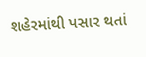શહેરમાંથી પસાર થતાં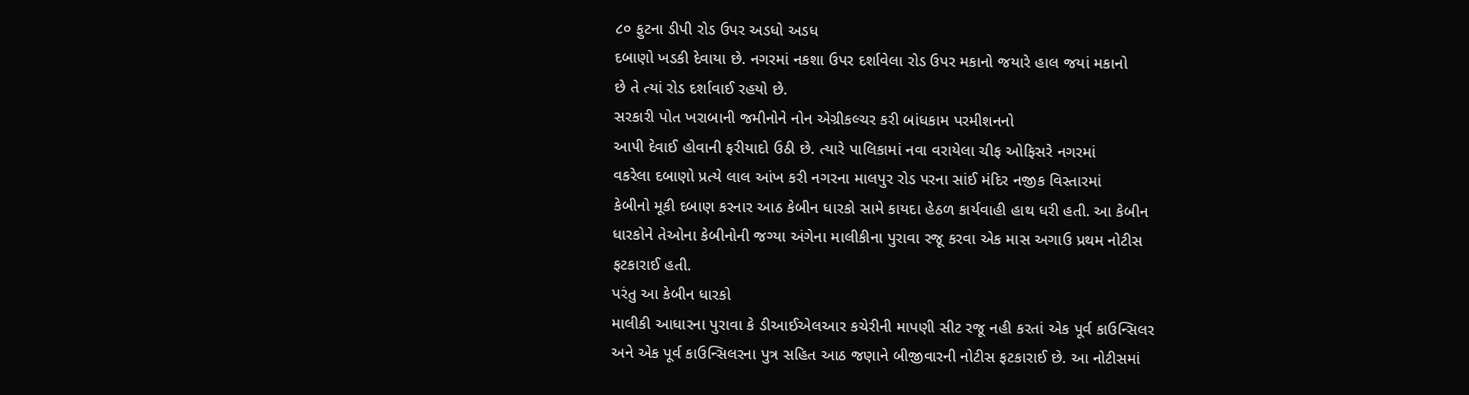૮૦ ફુટના ડીપી રોડ ઉપર અડધો અડધ
દબાણો ખડકી દેવાયા છે. નગરમાં નકશા ઉપર દર્શાવેલા રોડ ઉપર મકાનો જયારે હાલ જયાં મકાનો
છે તે ત્યાં રોડ દર્શાવાઈ રહયો છે.
સરકારી પોત ખરાબાની જમીનોને નોન એગ્રીકલ્ચર કરી બાંધકામ પરમીશનનો
આ૫ી દેવાઈ હોવાની ફરીયાદો ઉઠી છે. ત્યારે પાલિકામાં નવા વરાયેલા ચીફ ઓફિસરે નગરમાં
વકરેલા દબાણો પ્રત્યે લાલ આંખ કરી નગરના માલપુર રોડ પરના સાંઈ મંદિર નજીક વિસ્તારમાં
કેબીનો મૂકી દબાણ કરનાર આઠ કેબીન ધારકો સામે કાયદા હેઠળ કાર્યવાહી હાથ ધરી હતી. આ કેબીન
ધારકોને તેઓના કેબીનોની જગ્યા અંગેના માલીકીના પુરાવા રજૂ કરવા એક માસ અગાઉ પ્રથમ નોટીસ
ફટકારાઈ હતી.
પરંતુ આ કેબીન ધારકો
માલીકી આધારના પુરાવા કે ડીઆઈએલઆર કચેરીની માપણી સીટ રજૂ નહી કરતાં એક પૂર્વ કાઉન્સિલર
અને એક પૂર્વ કાઉન્સિલરના પુત્ર સહિત આઠ જણાને બીજીવારની નોટીસ ફટકારાઈ છે. આ નોટીસમાં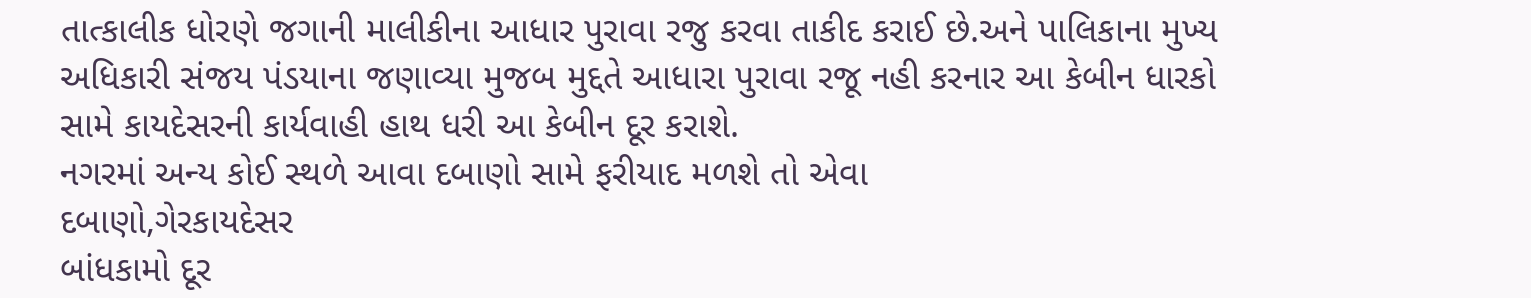તાત્કાલીક ધોરણે જગાની માલીકીના આધાર પુરાવા રજુ કરવા તાકીદ કરાઈ છે.અને પાલિકાના મુખ્ય
અધિકારી સંજય પંડયાના જણાવ્યા મુજબ મુદ્દતે આધારા પુરાવા રજૂ નહી કરનાર આ કેબીન ધારકો
સામે કાયદેસરની કાર્યવાહી હાથ ધરી આ કેબીન દૂર કરાશે.
નગરમાં અન્ય કોઈ સ્થળે આવા દબાણો સામે ફરીયાદ મળશે તો એવા
દબાણો,ગેરકાયદેસર
બાંધકામો દૂર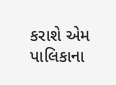કરાશે એમ પાલિકાના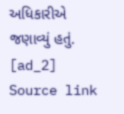અધિકારીએ જણાવ્યું હતું.
[ad_2]
Source link